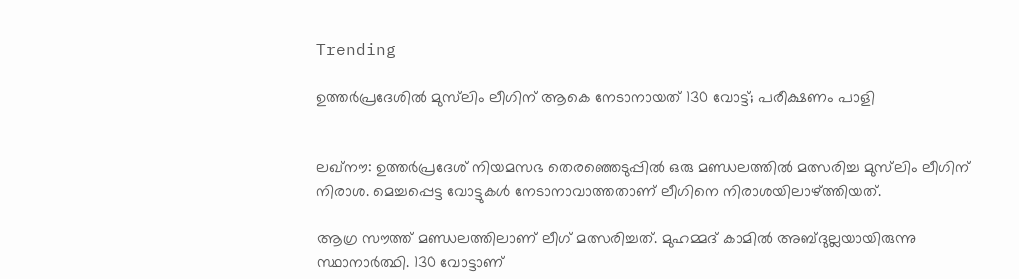Trending

ഉത്തര്‍പ്രദേശില്‍ മുസ്‌ലിം ലീഗിന് ആകെ നേടാനായത് 130 വോട്ട്; പരീക്ഷണം പാളി


ലഖ്‌നൗ: ഉത്തര്‍പ്രദേശ് നിയമസഭ തെരഞ്ഞെടുപ്പില്‍ ഒരു മണ്ഡലത്തില്‍ മത്സരിച്ച മുസ്‌ലിം ലീഗിന് നിരാശ. മെച്ചപ്പെട്ട വോട്ടുകള്‍ നേടാനാവാത്തതാണ് ലീഗിനെ നിരാശയിലാഴ്ത്തിയത്.

ആഗ്ര സൗത്ത് മണ്ഡലത്തിലാണ് ലീഗ് മത്സരിച്ചത്. മുഹമ്മദ് കാമില്‍ അബ്ദുല്ലയായിരുന്നു സ്ഥാനാര്‍ത്ഥി. 130 വോട്ടാണ്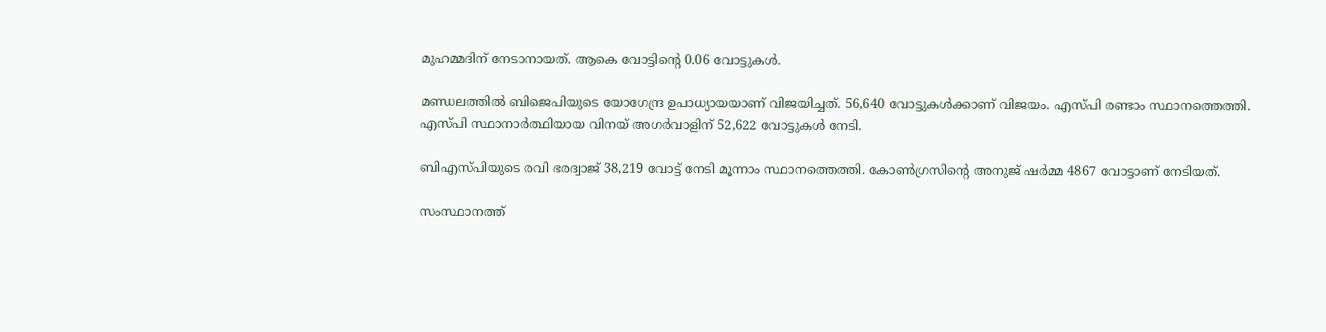മുഹമ്മദിന് നേടാനായത്. ആകെ വോട്ടിന്റെ 0.06 വോട്ടുകള്‍.

മണ്ഡലത്തില്‍ ബിജെപിയുടെ യോഗേന്ദ്ര ഉപാധ്യായയാണ് വിജയിച്ചത്. 56,640 വോട്ടുകള്‍ക്കാണ് വിജയം. എസ്പി രണ്ടാം സ്ഥാനത്തെത്തി. എസ്പി സ്ഥാനാര്‍ത്ഥിയായ വിനയ് അഗര്‍വാളിന് 52,622 വോട്ടുകള്‍ നേടി.

ബിഎസ്പിയുടെ രവി ഭരദ്വാജ് 38,219 വോട്ട് നേടി മൂന്നാം സ്ഥാനത്തെത്തി. കോണ്‍ഗ്രസിന്റെ അനുജ് ഷര്‍മ്മ 4867 വോട്ടാണ് നേടിയത്.

സംസ്ഥാനത്ത്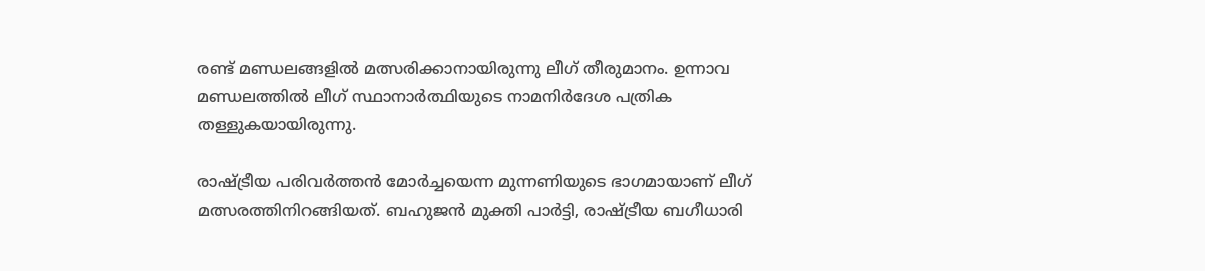രണ്ട് മണ്ഡലങ്ങളില്‍ മത്സരിക്കാനായിരുന്നു ലീഗ് തീരുമാനം. ഉന്നാവ മണ്ഡലത്തില്‍ ലീഗ് സ്ഥാനാര്‍ത്ഥിയുടെ നാമനിര്‍ദേശ പത്രിക തള്ളുകയായിരുന്നു.

രാഷ്ട്രീയ പരിവര്‍ത്തന്‍ മോര്‍ച്ചയെന്ന മുന്നണിയുടെ ഭാഗമായാണ് ലീഗ് മത്സരത്തിനിറങ്ങിയത്. ബഹുജന്‍ മുക്തി പാര്‍ട്ടി, രാഷ്ട്രീയ ബഗീധാരി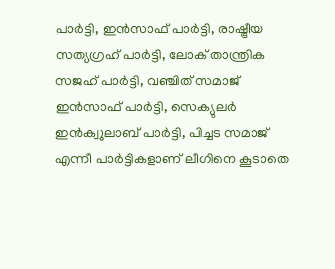പാര്‍ട്ടി, ഇന്‍സാഫ് പാര്‍ട്ടി, രാഷ്ട്രീയ സത്യഗ്രഹ് പാര്‍ട്ടി, ലോക് താന്ത്രിക സജഹ് പാര്‍ട്ടി, വഞ്ചിത് സമാജ് ഇന്‍സാഫ് പാര്‍ട്ടി, സെക്യുലര്‍ ഇന്‍ക്വുലാബ് പാര്‍ട്ടി, പിച്ചട സമാജ് എന്നീ പാര്‍ട്ടികളാണ് ലീഗിനെ കൂടാതെ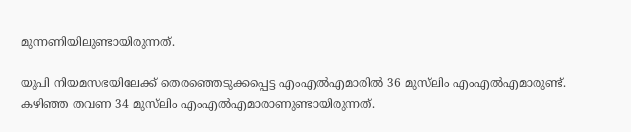മുന്നണിയിലുണ്ടായിരുന്നത്.

യുപി നിയമസഭയിലേക്ക് തെരഞ്ഞെടുക്കപ്പെട്ട എംഎല്‍എമാരില്‍ 36 മുസ്‌ലിം എംഎല്‍എമാരുണ്ട്. കഴിഞ്ഞ തവണ 34 മുസ്‌ലിം എംഎല്‍എമാരാണുണ്ടായിരുന്നത്.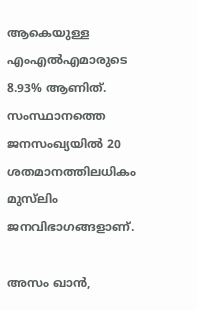ആകെയുള്ള എംഎല്‍എമാരുടെ 8.93% ആണിത്. സംസ്ഥാനത്തെ ജനസംഖ്യയില്‍ 20 ശതമാനത്തിലധികം മുസ്‌ലിം ജനവിഭാഗങ്ങളാണ്.

അസം ഖാന്‍,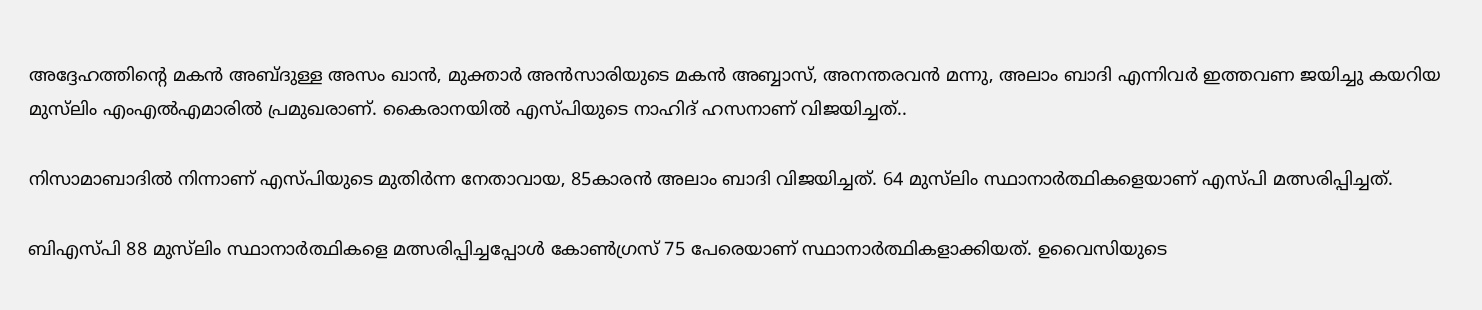അദ്ദേഹത്തിന്റെ മകന്‍ അബ്ദുള്ള അസം ഖാന്‍, മുക്താര്‍ അന്‍സാരിയുടെ മകന്‍ അബ്ബാസ്, അനന്തരവന്‍ മന്നു, അലാം ബാദി എന്നിവര്‍ ഇത്തവണ ജയിച്ചു കയറിയ മുസ്‌ലിം എംഎല്‍എമാരില്‍ പ്രമുഖരാണ്. കൈരാനയില്‍ എസ്പിയുടെ നാഹിദ് ഹസനാണ് വിജയിച്ചത്..

നിസാമാബാദില്‍ നിന്നാണ് എസ്പിയുടെ മുതിര്‍ന്ന നേതാവായ, 85കാരന്‍ അലാം ബാദി വിജയിച്ചത്. 64 മുസ്‌ലിം സ്ഥാനാര്‍ത്ഥികളെയാണ് എസ്പി മത്സരിപ്പിച്ചത്.

ബിഎസ്പി 88 മുസ്‌ലിം സ്ഥാനാര്‍ത്ഥികളെ മത്സരിപ്പിച്ചപ്പോള്‍ കോണ്‍ഗ്രസ് 75 പേരെയാണ് സ്ഥാനാര്‍ത്ഥികളാക്കിയത്. ഉവൈസിയുടെ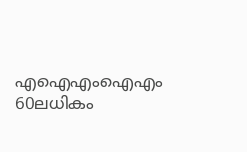എഐഎംഐഎം 60ലധികം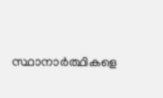സ്ഥാനാര്‍ത്ഥികളെ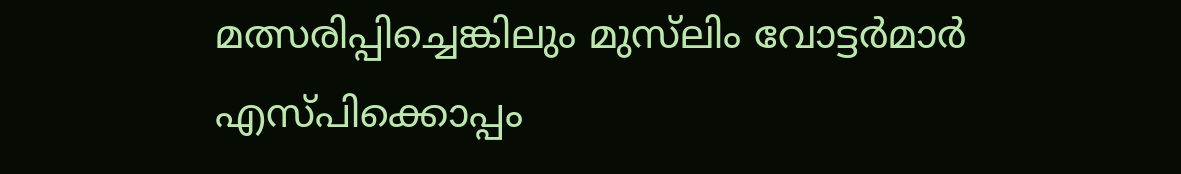മത്സരിപ്പിച്ചെങ്കിലും മുസ്‌ലിം വോട്ടര്‍മാര്‍ എസ്പിക്കൊപ്പം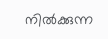നില്‍ക്കുന്ന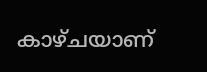കാഴ്ചയാണ്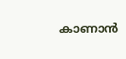കാണാന്‍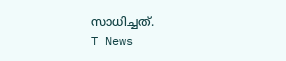സാധിച്ചത്.
T News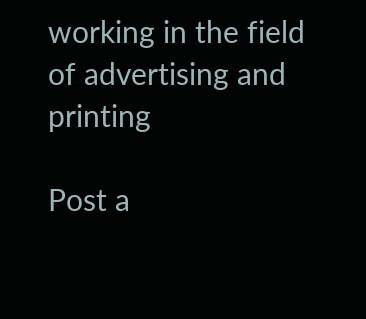working in the field of advertising and printing

Post a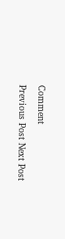Comment

Previous Post Next Post